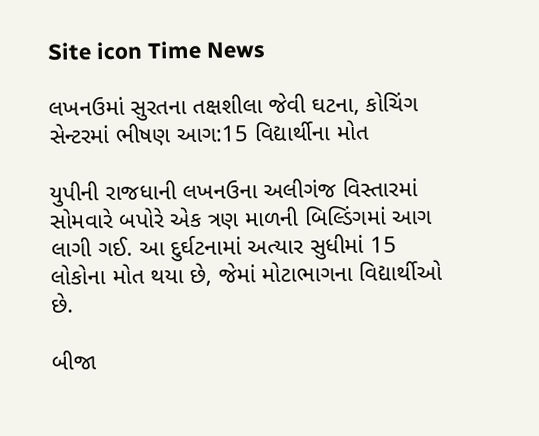Site icon Time News

લખનઉમાં સુરતના તક્ષશીલા જેવી ઘટના, કોચિંગ સેન્ટરમાં ભીષણ આગ:15 વિદ્યાર્થીના મોત

યુપીની રાજધાની લખનઉના અલીગંજ વિસ્તારમાં સોમવારે બપોરે એક ત્રણ માળની બિલ્ડિંગમાં આગ લાગી ગઈ. આ દુર્ઘટનામાં અત્યાર સુધીમાં 15 લોકોના મોત થયા છે, જેમાં મોટાભાગના વિદ્યાર્થીઓ છે.

બીજા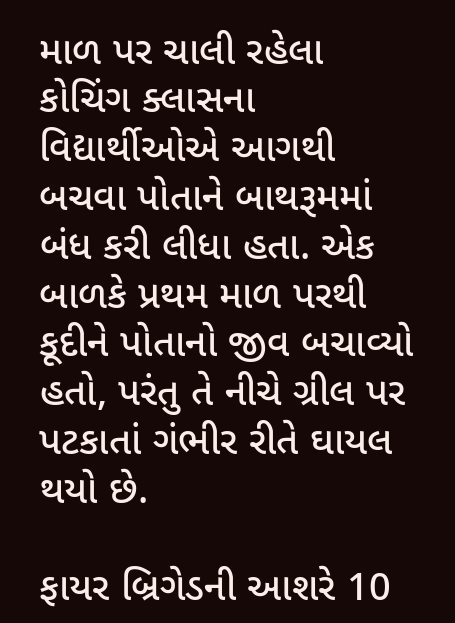માળ પર ચાલી રહેલા કોચિંગ ક્લાસના વિદ્યાર્થીઓએ આગથી બચવા પોતાને બાથરૂમમાં બંધ કરી લીધા હતા. એક બાળકે પ્રથમ માળ પરથી કૂદીને પોતાનો જીવ બચાવ્યો હતો, પરંતુ તે નીચે ગ્રીલ પર પટકાતાં ગંભીર રીતે ઘાયલ થયો છે.

ફાયર બ્રિગેડની આશરે 10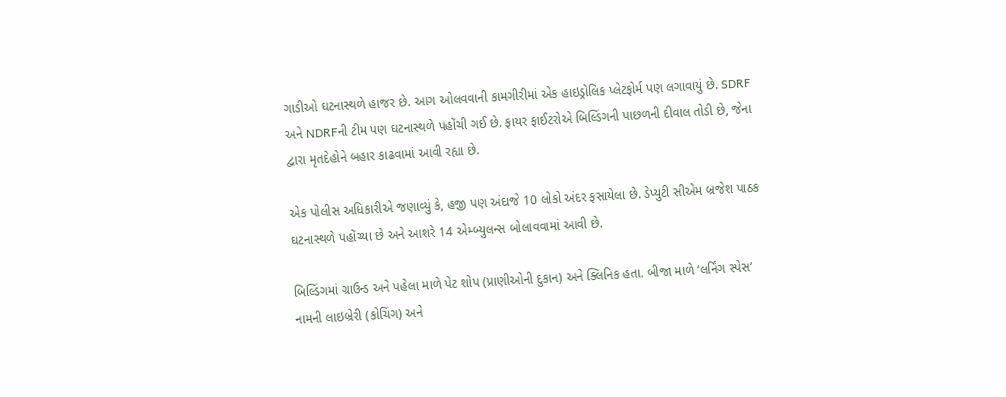ગાડીઓ ઘટનાસ્થળે હાજર છે. આગ ઓલવવાની કામગીરીમાં એક હાઇડ્રોલિક પ્લેટફોર્મ પણ લગાવાયું છે. SDRF અને NDRFની ટીમ પણ ઘટનાસ્થળે પહોંચી ગઈ છે. ફાયર ફાઈટરોએ બિલ્ડિંગની પાછળની દીવાલ તોડી છે, જેના દ્વારા મૃતદેહોને બહાર કાઢવામાં આવી રહ્યા છે.

એક પોલીસ અધિકારીએ જણાવ્યું કે, હજી પણ અંદાજે 10 લોકો અંદર ફસાયેલા છે. ડેપ્યુટી સીએમ બ્રજેશ પાઠક ઘટનાસ્થળે પહોંચ્યા છે અને આશરે 14 એમ્બ્યુલન્સ બોલાવવામાં આવી છે.

બિલ્ડિંગમાં ગ્રાઉન્ડ અને પહેલા માળે પેટ શોપ (પ્રાણીઓની દુકાન) અને ક્લિનિક હતા. બીજા માળે ‘લર્નિંગ સ્પેસ’ નામની લાઇબ્રેરી (કોચિંગ) અને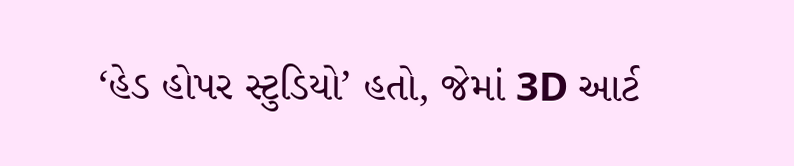‘હેડ હોપર સ્ટુડિયો’ હતો, જેમાં 3D આર્ટ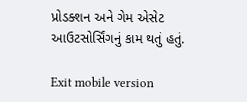પ્રોડક્શન અને ગેમ એસેટ આઉટસોર્સિંગનું કામ થતું હતું.

Exit mobile version